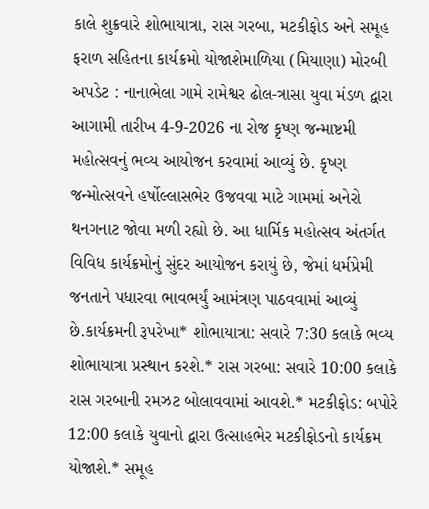કાલે શુક્રવારે શોભાયાત્રા, રાસ ગરબા, મટકીફોડ અને સમૂહ ફરાળ સહિતના કાર્યક્રમો યોજાશેમાળિયા (મિયાણા) મોરબી અપડેટ : નાનાભેલા ગામે રામેશ્વર ઢોલ-ત્રાસા યુવા મંડળ દ્વારા આગામી તારીખ 4-9-2026 ના રોજ કૃષ્ણ જન્માષ્ટમી મહોત્સવનું ભવ્ય આયોજન કરવામાં આવ્યું છે. કૃષ્ણ જન્મોત્સવને હર્ષોલ્લાસભેર ઉજવવા માટે ગામમાં અનેરો થનગનાટ જોવા મળી રહ્યો છે. આ ધાર્મિક મહોત્સવ અંતર્ગત વિવિધ કાર્યક્રમોનું સુંદર આયોજન કરાયું છે, જેમાં ધર્મપ્રેમી જનતાને પધારવા ભાવભર્યું આમંત્રણ પાઠવવામાં આવ્યું છે.કાર્યક્રમની રૂપરેખા* શોભાયાત્રા: સવારે 7:30 કલાકે ભવ્ય શોભાયાત્રા પ્રસ્થાન કરશે.* રાસ ગરબા: સવારે 10:00 કલાકે રાસ ગરબાની રમઝટ બોલાવવામાં આવશે.* મટકીફોડ: બપોરે 12:00 કલાકે યુવાનો દ્વારા ઉત્સાહભેર મટકીફોડનો કાર્યક્રમ યોજાશે.* સમૂહ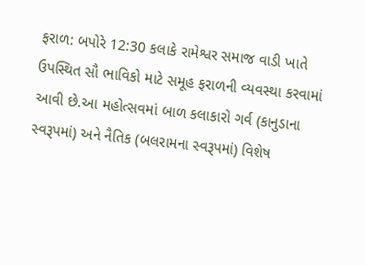ફરાળ: બપોરે 12:30 કલાકે રામેશ્વર સમાજ વાડી ખાતે ઉપસ્થિત સૌ ભાવિકો માટે સમૂહ ફરાળની વ્યવસ્થા કરવામાં આવી છે.આ મહોત્સવમાં બાળ કલાકારો ગર્વ (કાનુડાના સ્વરૂપમાં) અને નૈતિક (બલરામના સ્વરૂપમાં) વિશેષ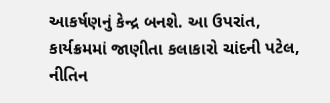આકર્ષણનું કેન્દ્ર બનશે. આ ઉપરાંત, કાર્યક્રમમાં જાણીતા કલાકારો ચાંદની પટેલ, નીતિન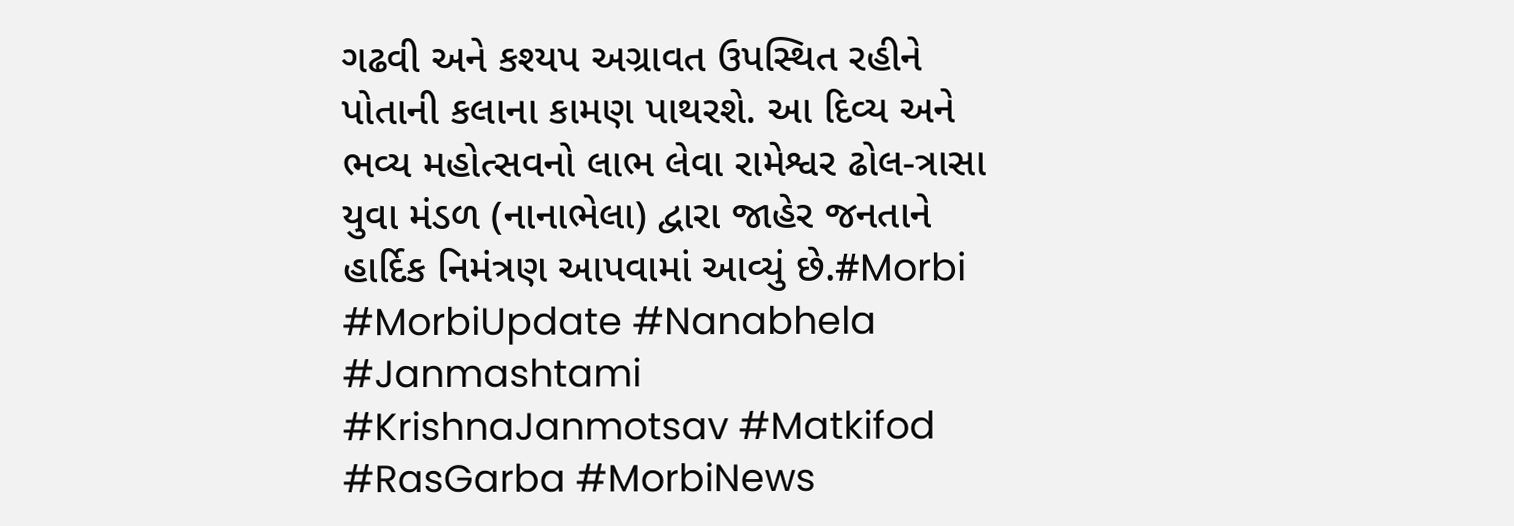ગઢવી અને કશ્યપ અગ્રાવત ઉપસ્થિત રહીને પોતાની કલાના કામણ પાથરશે. આ દિવ્ય અને ભવ્ય મહોત્સવનો લાભ લેવા રામેશ્વર ઢોલ-ત્રાસા યુવા મંડળ (નાનાભેલા) દ્વારા જાહેર જનતાને હાર્દિક નિમંત્રણ આપવામાં આવ્યું છે.#Morbi #MorbiUpdate #Nanabhela #Janmashtami #KrishnaJanmotsav #Matkifod #RasGarba #MorbiNews